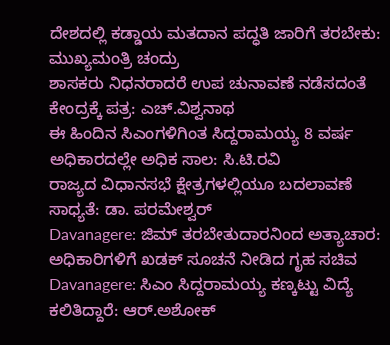ದೇಶದಲ್ಲಿ ಕಡ್ಡಾಯ ಮತದಾನ ಪದ್ಧತಿ ಜಾರಿಗೆ ತರಬೇಕು: ಮುಖ್ಯಮಂತ್ರಿ ಚಂದ್ರು
ಶಾಸಕರು ನಿಧನರಾದರೆ ಉಪ ಚುನಾವಣೆ ನಡೆಸದಂತೆ ಕೇಂದ್ರಕ್ಕೆ ಪತ್ರ: ಎಚ್.ವಿಶ್ವನಾಥ
ಈ ಹಿಂದಿನ ಸಿಎಂಗಳಿಗಿಂತ ಸಿದ್ದರಾಮಯ್ಯ 8 ವರ್ಷ ಅಧಿಕಾರದಲ್ಲೇ ಅಧಿಕ ಸಾಲ: ಸಿ.ಟಿ.ರವಿ
ರಾಜ್ಯದ ವಿಧಾನಸಭೆ ಕ್ಷೇತ್ರಗಳಲ್ಲಿಯೂ ಬದಲಾವಣೆ ಸಾಧ್ಯತೆ: ಡಾ. ಪರಮೇಶ್ವರ್
Davanagere: ಜಿಮ್ ತರಬೇತುದಾರನಿಂದ ಅತ್ಯಾಚಾರ: ಅಧಿಕಾರಿಗಳಿಗೆ ಖಡಕ್ ಸೂಚನೆ ನೀಡಿದ ಗೃಹ ಸಚಿವ
Davanagere: ಸಿಎಂ ಸಿದ್ದರಾಮಯ್ಯ ಕಣ್ಕಟ್ಟು ವಿದ್ಯೆ ಕಲಿತಿದ್ದಾರೆ: ಆರ್.ಅಶೋಕ್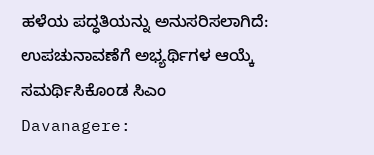ಹಳೆಯ ಪದ್ಧತಿಯನ್ನು ಅನುಸರಿಸಲಾಗಿದೆ: ಉಪಚುನಾವಣೆಗೆ ಅಭ್ಯರ್ಥಿಗಳ ಆಯ್ಕೆ ಸಮರ್ಥಿಸಿಕೊಂಡ ಸಿಎಂ
Davanagere: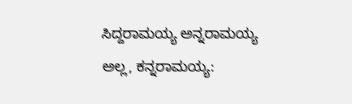ಸಿದ್ದರಾಮಯ್ಯ ಅನ್ನರಾಮಯ್ಯ ಅಲ್ಲ, ಕನ್ನರಾಮಯ್ಯ: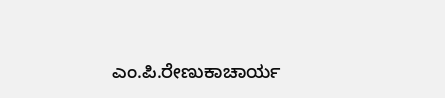ಎಂ.ಪಿ.ರೇಣುಕಾಚಾರ್ಯ